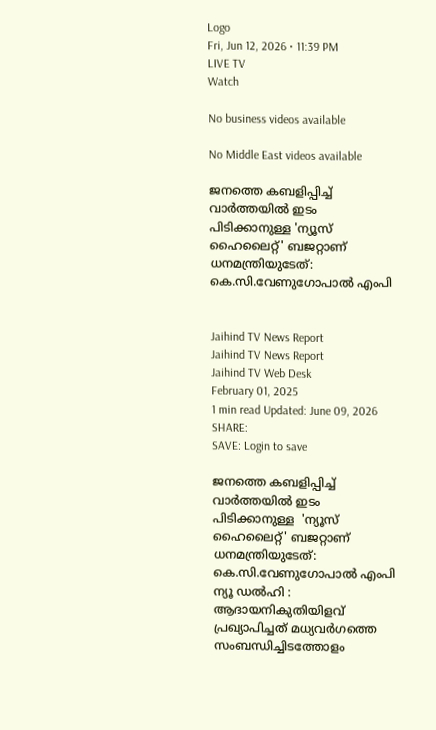Logo
Fri, Jun 12, 2026 • 11:39 PM
LIVE TV
Watch

No business videos available

No Middle East videos available

ജനത്തെ കബളിപ്പിച്ച് വാര്‍ത്തയിൽ ഇടം പിടിക്കാനുള്ള 'ന്യൂസ് ഹൈലൈറ്റ്' ബജറ്റാണ് ധനമന്ത്രിയുടേത്: കെ.സി.വേണുഗോപാല്‍ എംപി


Jaihind TV News Report
Jaihind TV News Report
Jaihind TV Web Desk
February 01, 2025
1 min read Updated: June 09, 2026
SHARE:
SAVE: Login to save

ജനത്തെ കബളിപ്പിച്ച് വാര്‍ത്തയിൽ ഇടം പിടിക്കാനുള്ള  'ന്യൂസ് ഹൈലൈറ്റ്' ബജറ്റാണ് ധനമന്ത്രിയുടേത്: കെ.സി.വേണുഗോപാല്‍ എംപി
ന്യൂ ഡൽഹി : ആദായനികുതിയിളവ് പ്രഖ്യാപിച്ചത് മധ്യവര്‍ഗത്തെ സംബന്ധിച്ചിടത്തോളം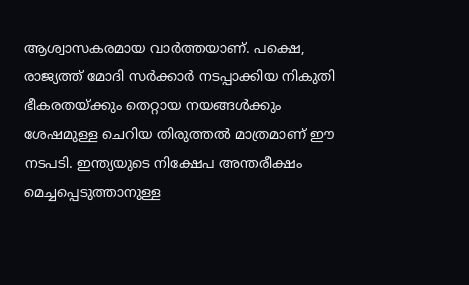ആശ്വാസകരമായ വാര്‍ത്തയാണ്. പക്ഷെ, രാജ്യത്ത് മോദി സര്‍ക്കാര്‍ നടപ്പാക്കിയ നികുതി ഭീകരതയ്ക്കും തെറ്റായ നയങ്ങള്‍ക്കും ശേഷമുള്ള ചെറിയ തിരുത്തല്‍ മാത്രമാണ് ഈ നടപടി. ഇന്ത്യയുടെ നിക്ഷേപ അന്തരീക്ഷം മെച്ചപ്പെടുത്താനുള്ള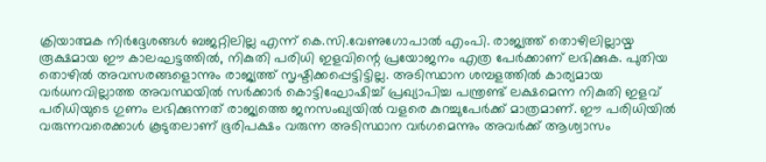ക്രിയാത്മക നിര്‍ദ്ദേശങ്ങള്‍ ബജറ്റിലില്ല എന്ന് കെ.സി.വേണുഗോപാല്‍ എംപി. രാജ്യത്ത് തൊഴിലില്ലായ്മ രൂക്ഷമായ ഈ കാലഘട്ടത്തില്‍, നികുതി പരിധി ഇളവിന്റെ പ്രയോജനം എത്ര പേര്‍ക്കാണ് ലഭിക്കുക. പുതിയ തൊഴില്‍ അവസരങ്ങളൊന്നും രാജ്യത്ത് സൃഷ്ടിക്കപ്പെട്ടിട്ടില്ല. അടിസ്ഥാന ശമ്പളത്തില്‍ കാര്യമായ വര്‍ധനവില്ലാത്ത അവസ്ഥയില്‍ സര്‍ക്കാര്‍ കൊട്ടിഘോഷിച്ച് പ്രഖ്യാപിച്ച പന്ത്രണ്ട് ലക്ഷമെന്ന നികുതി ഇളവ് പരിധിയുടെ ഗുണം ലഭിക്കുന്നത് രാജ്യത്തെ ജനസംഖ്യയിൽ വളരെ കുറച്ചുപേര്‍ക്ക് മാത്രമാണ്. ഈ പരിധിയില്‍ വരുന്നവരെക്കാള്‍ കൂടുതലാണ് ഭൂരിപക്ഷം വരുന്ന അടിസ്ഥാന വര്‍ഗമെന്നും അവര്‍ക്ക് ആശ്വാസം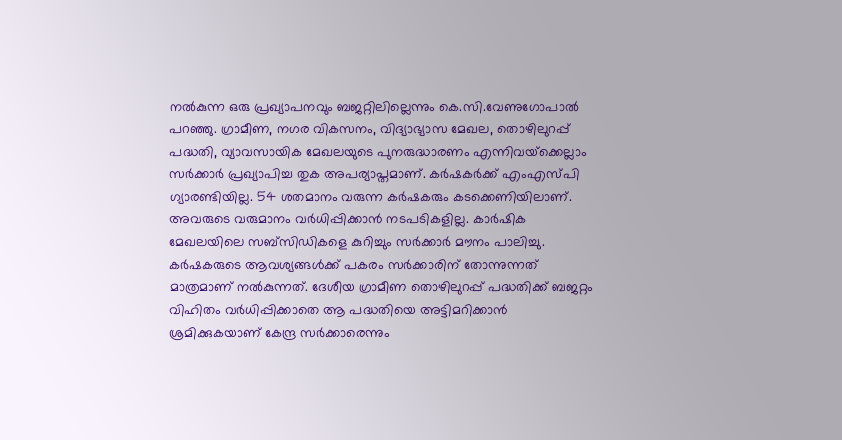നല്‍കുന്ന ഒരു പ്രഖ്യാപനവും ബജറ്റിലില്ലെന്നും കെ.സി.വേണുഗോപാല്‍ പറഞ്ഞു. ഗ്രാമീണ, നഗര വികസനം, വിദ്യാഭ്യാസ മേഖല, തൊഴിലുറപ്പ് പദ്ധതി, വ്യാവസായിക മേഖലയുടെ പുനരുദ്ധാരണം എന്നിവയ്‌ക്കെല്ലാം സര്‍ക്കാര്‍ പ്രഖ്യാപിച്ച തുക അപര്യാപ്തമാണ്. കര്‍ഷകര്‍ക്ക് എംഎസ്പി ഗ്യാരണ്ടിയില്ല. 54 ശതമാനം വരുന്ന കര്‍ഷകരും കടക്കെണിയിലാണ്. അവരുടെ വരുമാനം വര്‍ധിപ്പിക്കാന്‍ നടപടികളില്ല. കാര്‍ഷിക മേഖലയിലെ സബ്‌സിഡികളെ കുറിച്ചും സര്‍ക്കാര്‍ മൗനം പാലിച്ചു. കര്‍ഷകരുടെ ആവശ്യങ്ങള്‍ക്ക് പകരം സര്‍ക്കാരിന് തോന്നുന്നത് മാത്രമാണ് നല്‍കുന്നത്. ദേശീയ ഗ്രാമീണ തൊഴിലുറപ്പ് പദ്ധതിക്ക് ബജറ്റം വിഹിതം വര്‍ധിപ്പിക്കാതെ ആ പദ്ധതിയെ അട്ടിമറിക്കാന്‍ ശ്രമിക്കുകയാണ് കേന്ദ്ര സര്‍ക്കാരെന്നും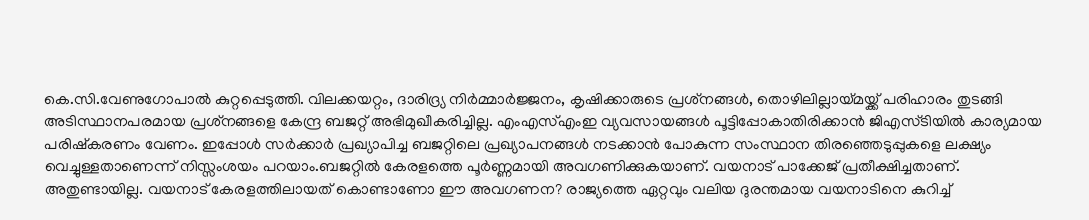കെ.സി.വേണുഗോപാല്‍ കുറ്റപ്പെടുത്തി. വിലക്കയറ്റം, ദാരിദ്ര്യ നിര്‍മ്മാര്‍ജ്ജനം, കൃഷിക്കാരുടെ പ്രശ്‌നങ്ങള്‍, തൊഴിലില്ലായ്മയ്ക്ക് പരിഹാരം തുടങ്ങി അടിസ്ഥാനപരമായ പ്രശ്‌നങ്ങളെ കേന്ദ്ര ബജറ്റ് അഭിമുഖീകരിച്ചില്ല. എംഎസ്എംഇ വ്യവസായങ്ങള്‍ പൂട്ടിപ്പോകാതിരിക്കാന്‍ ജിഎസ്ടിയില്‍ കാര്യമായ പരിഷ്‌കരണം വേണം. ഇപ്പോള്‍ സര്‍ക്കാര്‍ പ്രഖ്യാപിച്ച ബജറ്റിലെ പ്രഖ്യാപനങ്ങള്‍ നടക്കാന്‍ പോകുന്ന സംസ്ഥാന തിരഞ്ഞെടുപ്പുകളെ ലക്ഷ്യം വെച്ചുള്ളതാണെന്ന് നിസ്സംശയം പറയാം.ബജറ്റില്‍ കേരളത്തെ പൂര്‍ണ്ണമായി അവഗണിക്കുകയാണ്. വയനാട് പാക്കേജ് പ്രതീക്ഷിച്ചതാണ്. അതുണ്ടായില്ല. വയനാട് കേരളത്തിലായത് കൊണ്ടാണോ ഈ അവഗണന? രാജ്യത്തെ ഏറ്റവും വലിയ ദുരന്തമായ വയനാടിനെ കുറിച്ച്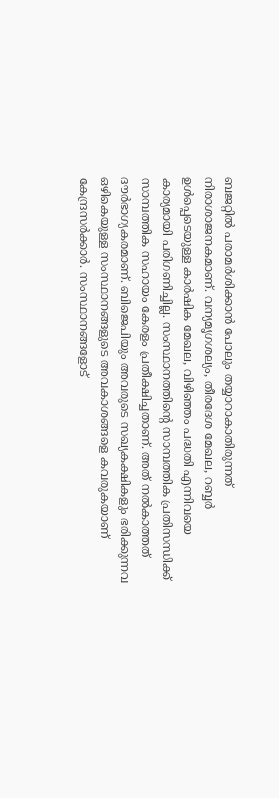ബജറ്റില്‍ പരാമര്‍ശിക്കാന്‍ പോലും തയ്യാറാകാതിരുന്നത് നിരാശാജനകമാണ്. വന്യമൃഗശല്യം, തീരദേശ മേഖല, റബ്ബര്‍ ഉള്‍പ്പെടെയുള്ള കാര്‍ഷിക മേഖല, വിഴിഞ്ഞം പദ്ധതി എന്നിവയെ കാര്യമായി പരിഗണിച്ചില്ല. സംസ്ഥാനത്തിന്റെ സാമ്പത്തിക പ്രതിസന്ധിക്ക് സാമ്പത്തിക സഹായം കേരളം പ്രതീക്ഷിച്ചതാണ്. അത് നല്‍കാത്തത് ദൗര്‍ഭാഗ്യകരമാണ്. ബിജെപിയും അവരുടെ സഖ്യകക്ഷികളും ഭരിക്കുന്നവ ഒഴികെയുള്ള സംസ്ഥാനങ്ങളുടെ അവകാശങ്ങളെ കവരുകയാണ് കേന്ദ്രസർക്കാർ. സംസ്ഥാനങ്ങളോട്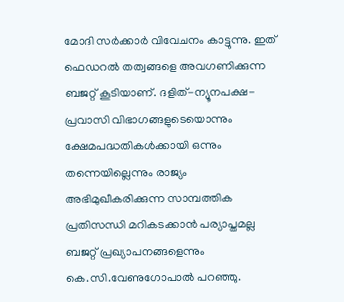മോദി സര്‍ക്കാര്‍ വിവേചനം കാട്ടുന്നു. ഇത് ഫെഡറല്‍ തത്വങ്ങളെ അവഗണിക്കുന്ന ബജറ്റ് കൂടിയാണ്. ദളിത്-ന്യൂനപക്ഷ-പ്രവാസി വിഭാഗങ്ങളുടെയൊന്നും ക്ഷേമപദ്ധതികള്‍ക്കായി ഒന്നും തന്നെയില്ലെന്നും രാജ്യം അഭിമുഖീകരിക്കുന്ന സാമ്പത്തിക പ്രതിസന്ധി മറികടക്കാന്‍ പര്യാപ്തമല്ല ബജറ്റ് പ്രഖ്യാപനങ്ങളെന്നും കെ.സി.വേണുഗോപാല്‍ പറഞ്ഞു.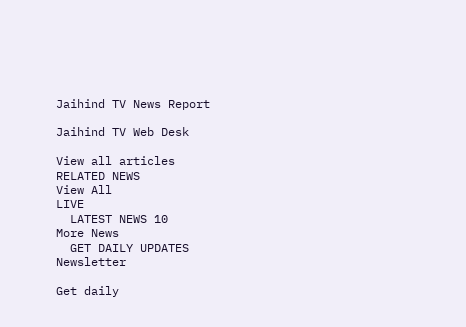Jaihind TV News Report

Jaihind TV Web Desk

View all articles
RELATED NEWS
View All
LIVE
  LATEST NEWS 10
More News
  GET DAILY UPDATES
Newsletter

Get daily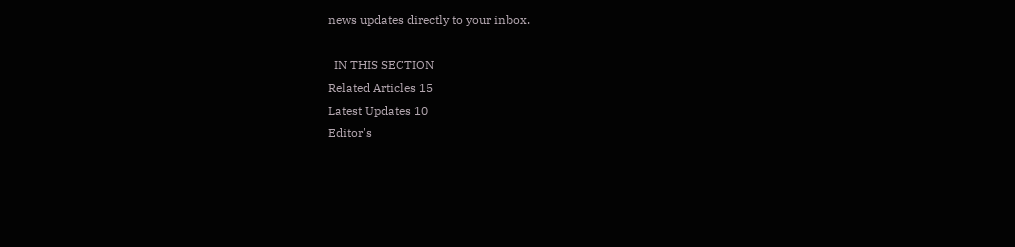news updates directly to your inbox.

  IN THIS SECTION
Related Articles 15
Latest Updates 10
Editor's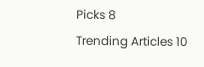Picks 8
Trending Articles 10